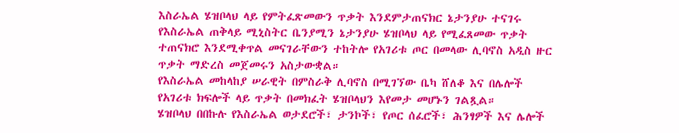እስራኤል ሄዝቦላህ ላይ የምትፈጽመውን ጥቃት እንደምታጠናክር ኔታንያሁ ተናገሩ
የእስራኤል ጠቅላይ ሚኒስትር ቤንያሚን ኔታንያሁ ሄዝቦላህ ላይ የሚፈጸመው ጥቃት ተጠናክሮ እንደሚቀጥል መናገራቸውን ተከትሎ የአገሪቱ ጦር በመላው ሊባኖስ አዲስ ዙር ጥቃት ማድረስ መጀመሩን አስታውቋል።
የእስራኤል መከላከያ ሠራዊት በምስራቅ ሊባኖስ በሚገኘው ቤካ ሸለቆ እና በሌሎች የአገሪቱ ክፍሎች ላይ ጥቃት በመክፈት ሄዝቦላህን እየመታ መሆኑን ገልጿል።
ሄዝቦላህ በበኩሉ የእስራኤል ወታደሮች፣ ታንኮች፣ የጦር ሰፈሮች፣ ሕንፃዎች እና ሌሎች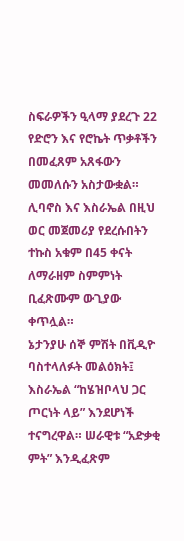ስፍራዎችን ዒላማ ያደረጉ 22 የድሮን እና የሮኬት ጥቃቶችን በመፈጸም አጸፋውን መመለሱን አስታውቋል።
ሊባኖስ እና እስራኤል በዚህ ወር መጀመሪያ የደረሱበትን ተኩስ አቁም በ45 ቀናት ለማራዘም ስምምነት ቢፈጽሙም ውጊያው ቀጥሏል።
ኔታንያሁ ሰኞ ምሽት በቪዲዮ ባስተላለፉት መልዕክት፤ እስራኤል “ከሄዝቦላህ ጋር ጦርነት ላይ” እንደሆነች ተናግረዋል። ሠራዊቱ “አድቃቂ ምት” እንዲፈጽም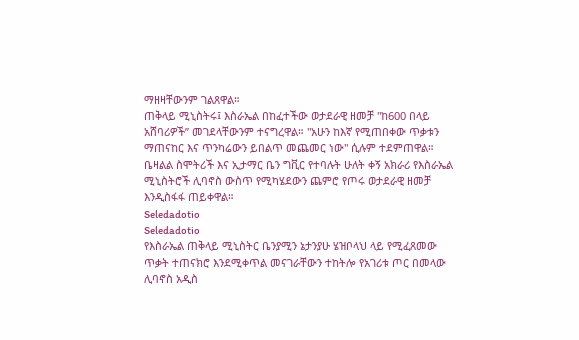ማዘዛቸውንም ገልጸዋል።
ጠቅላይ ሚኒስትሩ፤ እስራኤል በከፈተችው ወታደራዊ ዘመቻ "ከ600 በላይ አሸባሪዎች” መገደላቸውንም ተናግረዋል። "አሁን ከእኛ የሚጠበቀው ጥቃቱን ማጠናከር እና ጥንካሬውን ይበልጥ መጨመር ነው" ሲሉም ተደምጠዋል።
ቤዛልል ስሞትሪች እና ኢታማር ቤን ግቪር የተባሉት ሁለት ቀኝ አክራሪ የእስራኤል ሚኒስትሮች ሊባኖስ ውስጥ የሚካሄደውን ጨምሮ የጦሩ ወታደራዊ ዘመቻ እንዲስፋፋ ጠይቀዋል።
Seledadotio
Seledadotio
የእስራኤል ጠቅላይ ሚኒስትር ቤንያሚን ኔታንያሁ ሄዝቦላህ ላይ የሚፈጸመው ጥቃት ተጠናክሮ እንደሚቀጥል መናገራቸውን ተከትሎ የአገሪቱ ጦር በመላው ሊባኖስ አዲስ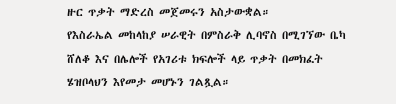ዙር ጥቃት ማድረስ መጀመሩን አስታውቋል።
የእስራኤል መከላከያ ሠራዊት በምስራቅ ሊባኖስ በሚገኘው ቤካ ሸለቆ እና በሌሎች የአገሪቱ ክፍሎች ላይ ጥቃት በመክፈት ሄዝቦላህን እየመታ መሆኑን ገልጿል።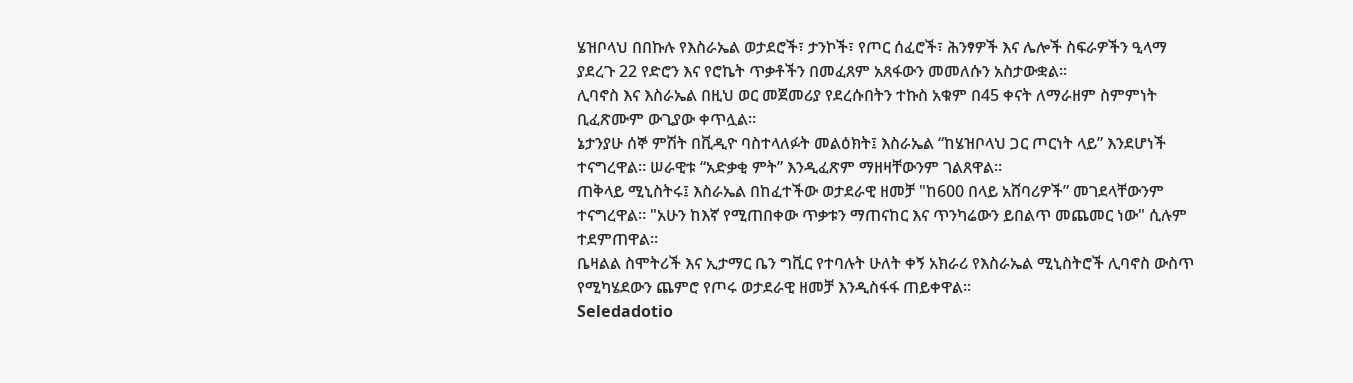ሄዝቦላህ በበኩሉ የእስራኤል ወታደሮች፣ ታንኮች፣ የጦር ሰፈሮች፣ ሕንፃዎች እና ሌሎች ስፍራዎችን ዒላማ ያደረጉ 22 የድሮን እና የሮኬት ጥቃቶችን በመፈጸም አጸፋውን መመለሱን አስታውቋል።
ሊባኖስ እና እስራኤል በዚህ ወር መጀመሪያ የደረሱበትን ተኩስ አቁም በ45 ቀናት ለማራዘም ስምምነት ቢፈጽሙም ውጊያው ቀጥሏል።
ኔታንያሁ ሰኞ ምሽት በቪዲዮ ባስተላለፉት መልዕክት፤ እስራኤል “ከሄዝቦላህ ጋር ጦርነት ላይ” እንደሆነች ተናግረዋል። ሠራዊቱ “አድቃቂ ምት” እንዲፈጽም ማዘዛቸውንም ገልጸዋል።
ጠቅላይ ሚኒስትሩ፤ እስራኤል በከፈተችው ወታደራዊ ዘመቻ "ከ600 በላይ አሸባሪዎች” መገደላቸውንም ተናግረዋል። "አሁን ከእኛ የሚጠበቀው ጥቃቱን ማጠናከር እና ጥንካሬውን ይበልጥ መጨመር ነው" ሲሉም ተደምጠዋል።
ቤዛልል ስሞትሪች እና ኢታማር ቤን ግቪር የተባሉት ሁለት ቀኝ አክራሪ የእስራኤል ሚኒስትሮች ሊባኖስ ውስጥ የሚካሄደውን ጨምሮ የጦሩ ወታደራዊ ዘመቻ እንዲስፋፋ ጠይቀዋል።
Seledadotio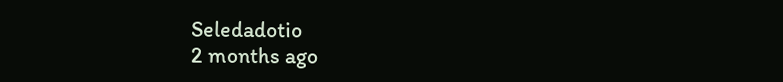Seledadotio
2 months ago